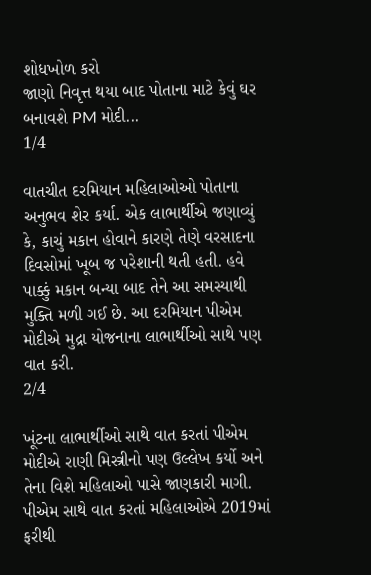શોધખોળ કરો
જાણો નિવૃત્ત થયા બાદ પોતાના માટે કેવું ઘર બનાવશે PM મોદી...
1/4

વાતચીત દરમિયાન મહિલાઓઓ પોતાના અનુભવ શેર કર્યા. એક લાભાર્થીએ જણાવ્યું કે, કાચું મકાન હોવાને કારણે તેણે વરસાદના દિવસોમાં ખૂબ જ પરેશાની થતી હતી. હવે પાક્કું મકાન બન્યા બાદ તેને આ સમસ્યાથી મુક્તિ મળી ગઈ છે. આ દરમિયાન પીએમ મોદીએ મુદ્રા યોજનાના લાભાર્થીઓ સાથે પણ વાત કરી.
2/4

ખૂંટના લાભાર્થીઓ સાથે વાત કરતાં પીએમ મોદીએ રાણી મિસ્ત્રીનો પણ ઉલ્લેખ કર્યો અને તેના વિશે મહિલાઓ પાસે જાણકારી માગી. પીએમ સાથે વાત કરતાં મહિલાઓએ 2019માં ફરીથી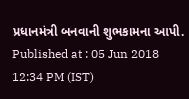પ્રધાનમંત્રી બનવાની શુભકામના આપી.
Published at : 05 Jun 2018 12:34 PM (IST)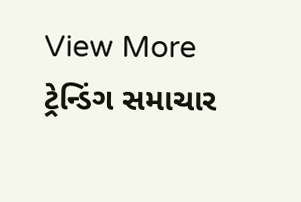View More
ટ્રેન્ડિંગ સમાચાર